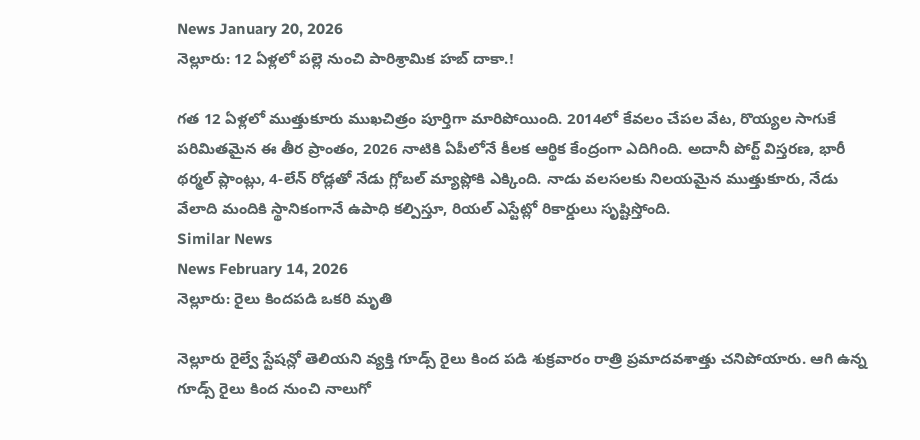News January 20, 2026
నెల్లూరు: 12 ఏళ్లలో పల్లె నుంచి పారిశ్రామిక హబ్ దాకా.!

గత 12 ఏళ్లలో ముత్తుకూరు ముఖచిత్రం పూర్తిగా మారిపోయింది. 2014లో కేవలం చేపల వేట, రొయ్యల సాగుకే పరిమితమైన ఈ తీర ప్రాంతం, 2026 నాటికి ఏపీలోనే కీలక ఆర్థిక కేంద్రంగా ఎదిగింది. అదానీ పోర్ట్ విస్తరణ, భారీ థర్మల్ ప్లాంట్లు, 4-లేన్ రోడ్లతో నేడు గ్లోబల్ మ్యాప్లోకి ఎక్కింది. నాడు వలసలకు నిలయమైన ముత్తుకూరు, నేడు వేలాది మందికి స్థానికంగానే ఉపాధి కల్పిస్తూ, రియల్ ఎస్టేట్లో రికార్డులు సృష్టిస్తోంది.
Similar News
News February 14, 2026
నెల్లూరు: రైలు కిందపడి ఒకరి మృతి

నెల్లూరు రైల్వే స్టేషన్లో తెలియని వ్యక్తి గూడ్స్ రైలు కింద పడి శుక్రవారం రాత్రి ప్రమాదవశాత్తు చనిపోయారు. ఆగి ఉన్న గూడ్స్ రైలు కింద నుంచి నాలుగో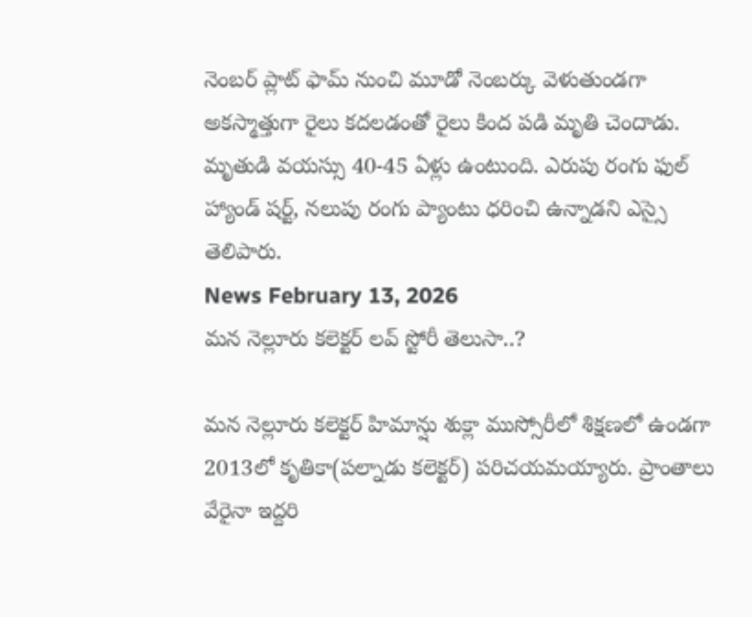నెంబర్ ప్లాట్ ఫామ్ నుంచి మూడో నెంబర్కు వెళుతుండగా అకస్మాత్తుగా రైలు కదలడంతో రైలు కింద పడి మృతి చెందాడు. మృతుడి వయస్సు 40-45 ఏళ్లు ఉంటుంది. ఎరుపు రంగు ఫుల్ హ్యాండ్ షర్ట్, నలుపు రంగు ప్యాంటు ధరించి ఉన్నాడని ఎస్సై తెలిపారు.
News February 13, 2026
మన నెల్లూరు కలెక్టర్ లవ్ స్టోరీ తెలుసా..?

మన నెల్లూరు కలెక్టర్ హిమాన్షు శుక్లా ముస్సోరీలో శిక్షణలో ఉండగా 2013లో కృతికా(పల్నాడు కలెక్టర్) పరిచయమయ్యారు. ప్రాంతాలు వేరైనా ఇద్దరి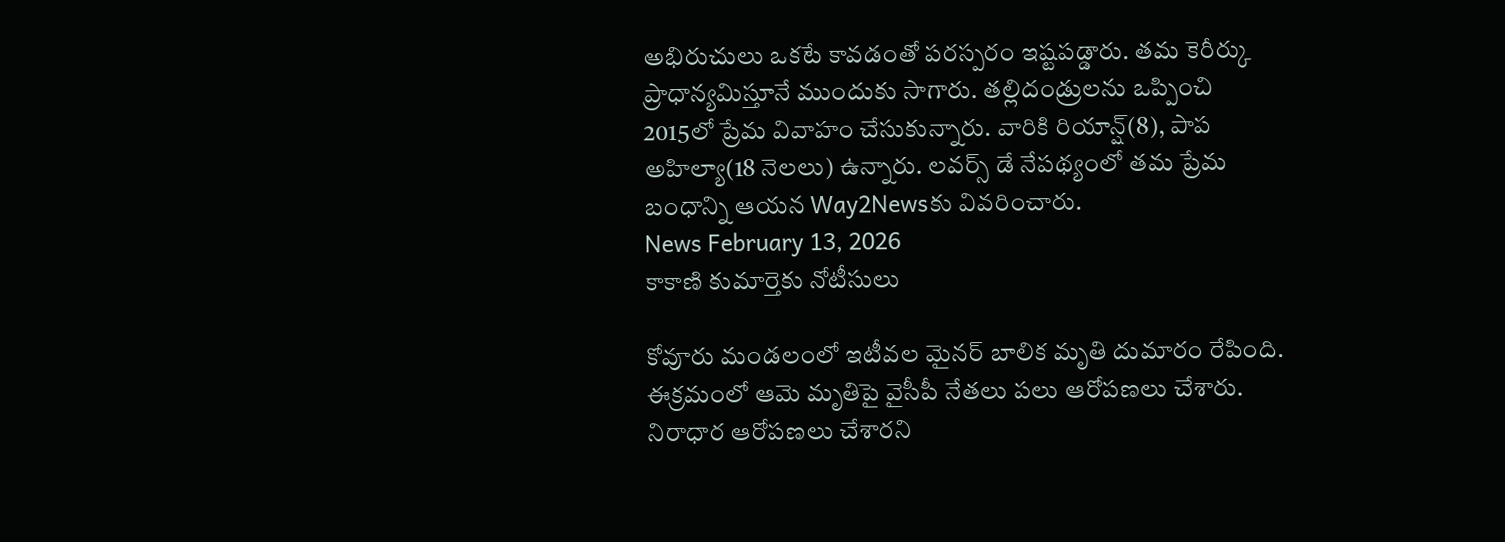అభిరుచులు ఒకటే కావడంతో పరస్పరం ఇష్టపడ్డారు. తమ కెరీర్కు ప్రాధాన్యమిస్తూనే ముందుకు సాగారు. తల్లిదండ్రులను ఒప్పించి 2015లో ప్రేమ వివాహం చేసుకున్నారు. వారికి రియాన్ష్(8), పాప అహిల్యా(18 నెలలు) ఉన్నారు. లవర్స్ డే నేపథ్యంలో తమ ప్రేమ బంధాన్ని ఆయన Way2Newsకు వివరించారు.
News February 13, 2026
కాకాణి కుమార్తెకు నోటీసులు

కోవూరు మండలంలో ఇటీవల మైనర్ బాలిక మృతి దుమారం రేపింది. ఈక్రమంలో ఆమె మృతిపై వైసీపీ నేతలు పలు ఆరోపణలు చేశారు. నిరాధార ఆరోపణలు చేశారని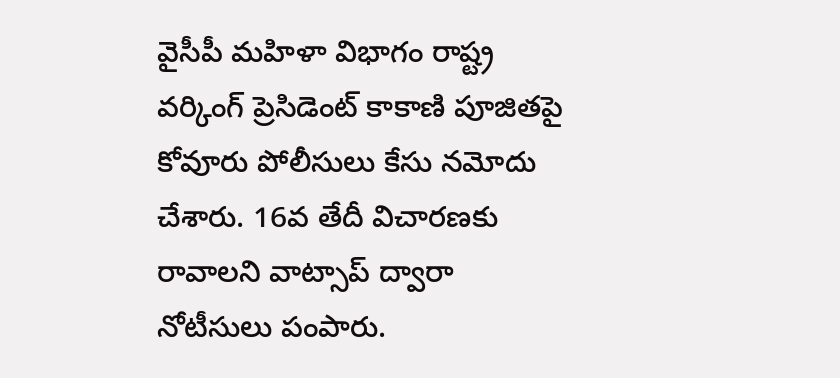వైసీపీ మహిళా విభాగం రాష్ట్ర వర్కింగ్ ప్రెసిడెంట్ కాకాణి పూజితపై కోవూరు పోలీసులు కేసు నమోదు చేశారు. 16వ తేదీ విచారణకు రావాలని వాట్సాప్ ద్వారా నోటీసులు పంపారు.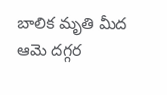బాలిక మృతి మీద ఆమె దగ్గర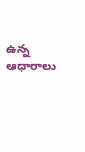ఉన్న ఆధారాలు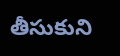తీసుకుని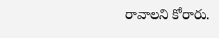రావాలని కోరారు.